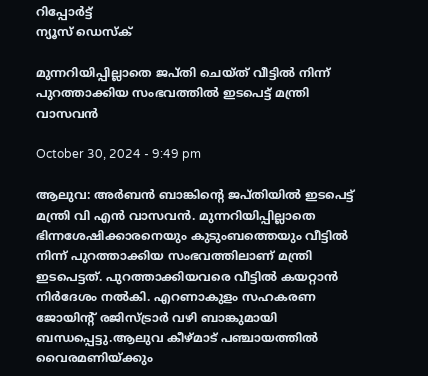റിപ്പോര്‍ട്ട്
ന്യൂസ് ഡെസ്ക്

മുന്നറിയിപ്പില്ലാതെ ജപ്തി ചെയ്ത് വീട്ടില്‍ നിന്ന് പുറത്താക്കിയ സംഭവത്തിൽ ഇടപെട്ട് മന്ത്രി വാസവൻ

October 30, 2024 - 9:49 pm

ആലുവ: അര്‍ബന്‍ ബാങ്കിന്റെ ജപ്തിയില്‍ ഇടപെട്ട് മന്ത്രി വി എന്‍ വാസവന്‍. മുന്നറിയിപ്പില്ലാതെ ഭിന്നശേഷിക്കാരനെയും കുടുംബത്തെയും വീട്ടില്‍ നിന്ന് പുറത്താക്കിയ സംഭവത്തിലാണ് മന്ത്രി ഇടപെട്ടത്. പുറത്താക്കിയവരെ വീട്ടില്‍ കയറ്റാന്‍ നിര്‍ദേശം നല്‍കി. എറണാകുളം സഹകരണ ജോയിന്റ് രജിസ്ട്രാര്‍ വഴി ബാങ്കുമായി ബന്ധപ്പെട്ടു.ആലുവ കീഴ്മാട് പഞ്ചായത്തില്‍ വൈരമണിയ്ക്കും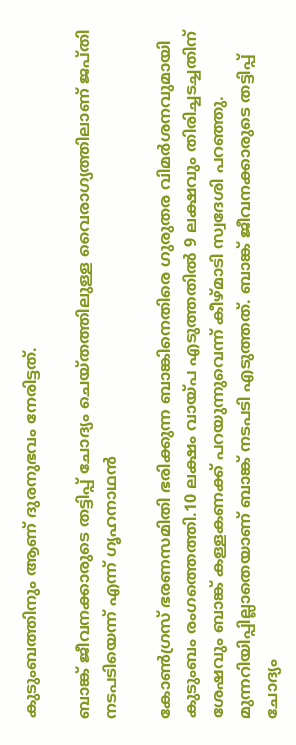കുടുംബത്തിനും ആണ് ദുരനുഭവം നേരിട്ടത്.

ബാങ്ക് ജീവനക്കാരുടെ തട്ടിപ്പ് ചോദ്യം ചെയ്തത്തിലുള്ള വൈരാഗ്യത്തിലാണ് ജപ്തി നടപടിയെന്ന് എന്ന് ഗൃഹനാഥന്‍

കോണ്‍ഗ്രസ് ഭരണസമിതി ഭരിക്കുന്ന ബാങ്കിനെതിരെ ഗുരുതര വിമര്‍ശനവുമായി കുടുംബം രംഗത്തെത്തി.10 ലക്ഷം വായ്പ എടുത്തതില്‍ 9 ലക്ഷവും തിരിച്ചടച്ചതിന് ശേഷവും ബാങ്ക് കള്ളകണക്ക് പറയുന്നുവെന്ന് കീഴ്മാടി സ്വദേശി പറഞ്ഞു. മുന്നറിയിപ്പില്ലാതെയാണ് ബാങ്ക് നടപടി എടുത്തത്. ബാങ്ക് ജീവനക്കാരുടെ തട്ടിപ്പ് ചോദ്യം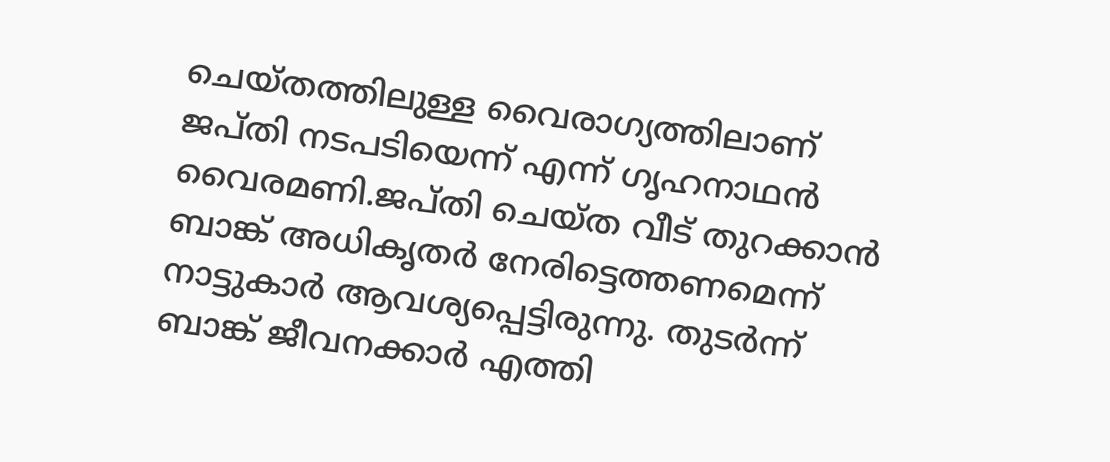ചെയ്തത്തിലുള്ള വൈരാഗ്യത്തിലാണ് ജപ്തി നടപടിയെന്ന് എന്ന് ഗൃഹനാഥന്‍ വൈരമണി.ജപ്തി ചെയ്ത വീട് തുറക്കാന്‍ ബാങ്ക് അധികൃതര്‍ നേരിട്ടെത്തണമെന്ന് നാട്ടുകാര്‍ ആവശ്യപ്പെട്ടിരുന്നു. തുടര്‍ന്ന് ബാങ്ക് ജീവനക്കാര്‍ എത്തി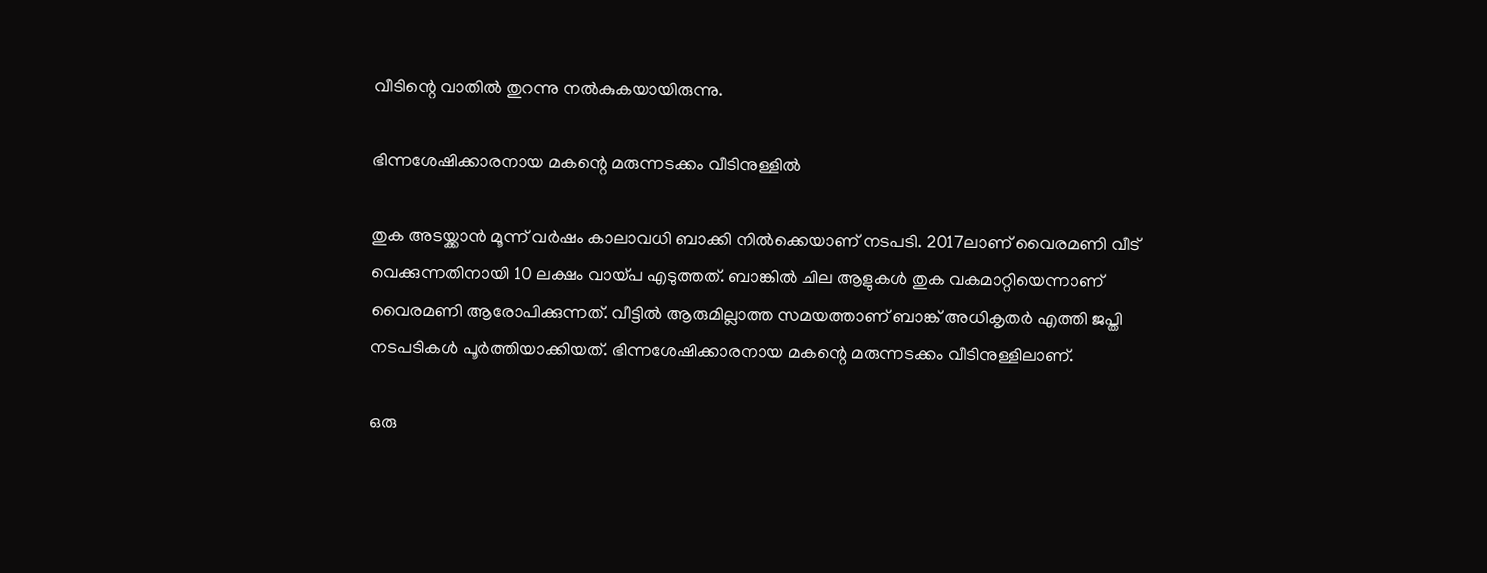വീടിന്റെ വാതില്‍ തുറന്നു നല്‍കുകയായിരുന്നു.

ഭിന്നശേഷിക്കാരനായ മകന്റെ മരുന്നടക്കം വീടിനുള്ളിൽ

തുക അടയ്ക്കാന്‍ മൂന്ന് വര്‍ഷം കാലാവധി ബാക്കി നില്‍ക്കെയാണ് നടപടി. 2017ലാണ് വൈരമണി വീട് വെക്കുന്നതിനായി 10 ലക്ഷം വായ്പ എടുത്തത്. ബാങ്കില്‍ ചില ആളുകള്‍ തുക വകമാറ്റിയെന്നാണ് വൈരമണി ആരോപിക്കുന്നത്. വീട്ടില്‍ ആരുമില്ലാത്ത സമയത്താണ് ബാങ്ക് അധികൃതര്‍ എത്തി ജപ്തി നടപടികള്‍ പൂര്‍ത്തിയാക്കിയത്. ഭിന്നശേഷിക്കാരനായ മകന്റെ മരുന്നടക്കം വീടിനുള്ളിലാണ്.

ഒരു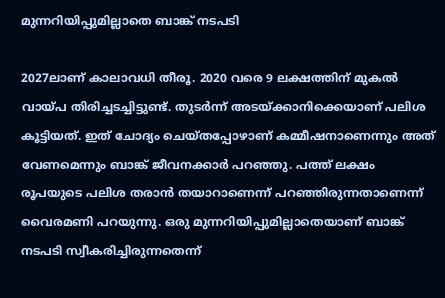മുന്നറിയിപ്പുമില്ലാതെ ബാങ്ക് നടപടി

2027ലാണ് കാലാവധി തീരൂ. 2020 വരെ 9 ലക്ഷത്തിന് മുകല്‍ വായ്പ തിരിച്ചടച്ചിട്ടുണ്ട്. തുടര്‍ന്ന് അടയ്ക്കാനിക്കെയാണ് പലിശ കൂട്ടിയത്. ഇത് ചോദ്യം ചെയ്തപ്പോഴാണ് കമ്മീഷനാണെന്നും അത് വേണമെന്നും ബാങ്ക് ജീവനക്കാര്‍ പറഞ്ഞു. പത്ത് ലക്ഷം രൂപയുടെ പലിശ തരാന്‍ തയാറാണെന്ന് പറഞ്ഞിരുന്നതാണെന്ന് വൈരമണി പറയുന്നു. ഒരു മുന്നറിയിപ്പുമില്ലാതെയാണ് ബാങ്ക് നടപടി സ്വീകരിച്ചിരുന്നതെന്ന്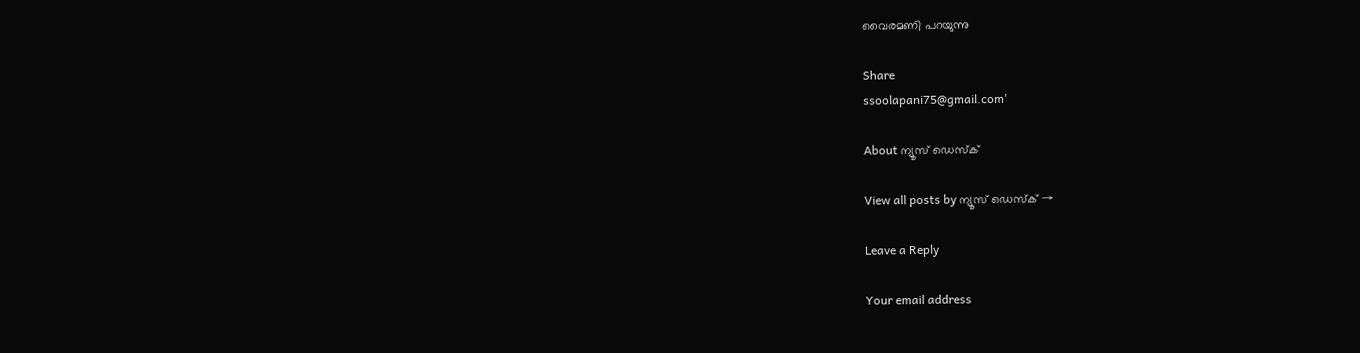വൈരമണി പറയുന്നു

Share
ssoolapani75@gmail.com'

About ന്യൂസ് ഡെസ്ക്

View all posts by ന്യൂസ് ഡെസ്ക് →

Leave a Reply

Your email address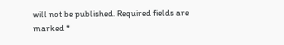will not be published. Required fields are marked *